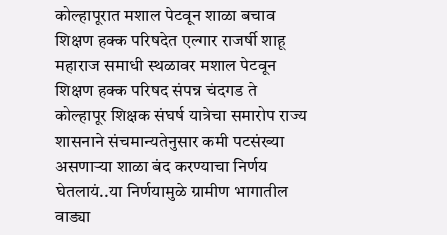कोल्हापूरात मशाल पेटवून शाळा बचाव शिक्षण हक्क परिषदेत एल्गार राजर्षी शाहू महाराज समाधी स्थळावर मशाल पेटवून शिक्षण हक्क परिषद संपन्न चंदगड ते कोल्हापूर शिक्षक संघर्ष यात्रेचा समारोप राज्य शासनाने संचमान्यतेनुसार कमी पटसंख्या असणाऱ्या शाळा बंद करण्याचा निर्णय घेतलायं..या निर्णयामुळे ग्रामीण भागातील वाड्या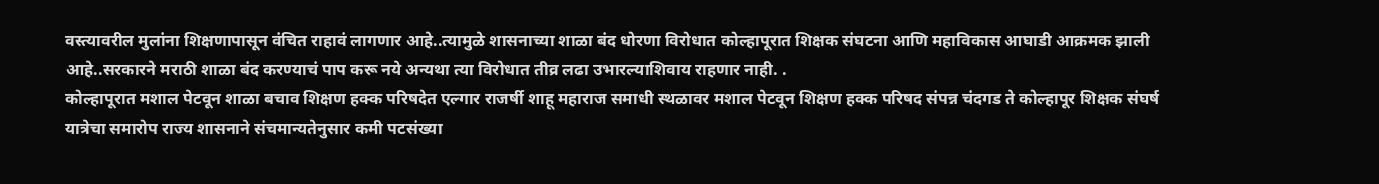वस्त्यावरील मुलांना शिक्षणापासून वंचित राहावं लागणार आहे..त्यामुळे शासनाच्या शाळा बंद धोरणा विरोधात कोल्हापूरात शिक्षक संघटना आणि महाविकास आघाडी आक्रमक झाली आहे..सरकारने मराठी शाळा बंद करण्याचं पाप करू नये अन्यथा त्या विरोधात तीव्र लढा उभारल्याशिवाय राहणार नाही. .
कोल्हापूरात मशाल पेटवून शाळा बचाव शिक्षण हक्क परिषदेत एल्गार राजर्षी शाहू महाराज समाधी स्थळावर मशाल पेटवून शिक्षण हक्क परिषद संपन्न चंदगड ते कोल्हापूर शिक्षक संघर्ष यात्रेचा समारोप राज्य शासनाने संचमान्यतेनुसार कमी पटसंख्या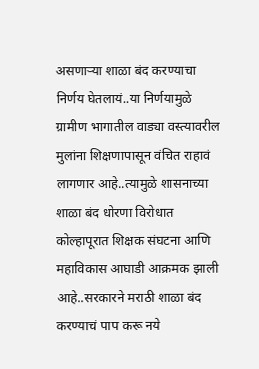असणाऱ्या शाळा बंद करण्याचा निर्णय घेतलायं..या निर्णयामुळे ग्रामीण भागातील वाड्या वस्त्यावरील मुलांना शिक्षणापासून वंचित राहावं लागणार आहे..त्यामुळे शासनाच्या शाळा बंद धोरणा विरोधात कोल्हापूरात शिक्षक संघटना आणि महाविकास आघाडी आक्रमक झाली आहे..सरकारने मराठी शाळा बंद करण्याचं पाप करू नये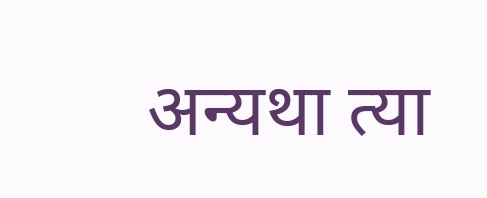अन्यथा त्या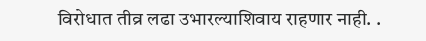विरोधात तीव्र लढा उभारल्याशिवाय राहणार नाही. .